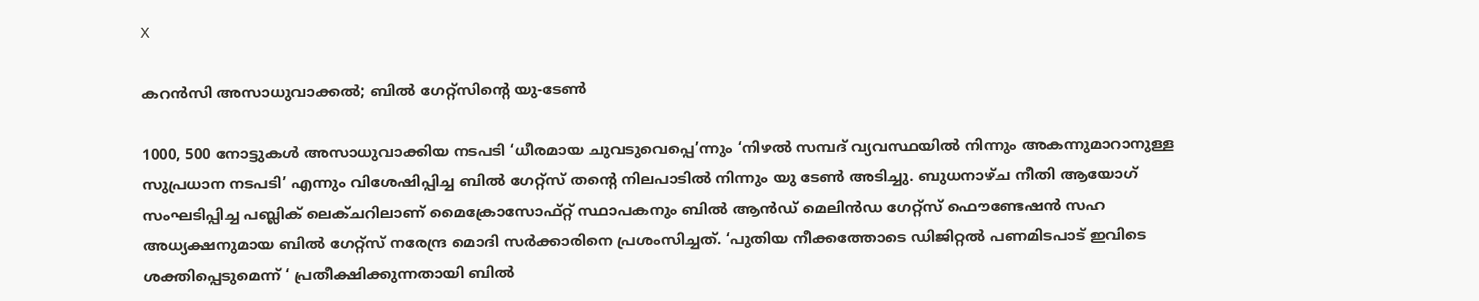X

കറന്‍സി അസാധുവാക്കല്‍; ബില്‍ ഗേറ്റ്സിന്റെ യു-ടേണ്‍

1000, 500 നോട്ടുകള്‍ അസാധുവാക്കിയ നടപടി ‘ധീരമായ ചുവടുവെപ്പെ’ന്നും ‘നിഴല്‍ സമ്പദ് വ്യവസ്ഥയില്‍ നിന്നും അകന്നുമാറാനുള്ള സുപ്രധാന നടപടി’ എന്നും വിശേഷിപ്പിച്ച ബില്‍ ഗേറ്റ്സ് തന്റെ നിലപാടില്‍ നിന്നും യു ടേണ്‍ അടിച്ചു. ബുധനാഴ്ച നീതി ആയോഗ് സംഘടിപ്പിച്ച പബ്ലിക് ലെക്ചറിലാണ് മൈക്രോസോഫ്റ്റ് സ്ഥാപകനും ബില്‍ ആന്‍ഡ് മെലിന്‍ഡ ഗേറ്റ്സ് ഫൌണ്ടേഷന്‍ സഹ അധ്യക്ഷനുമായ ബില്‍ ഗേറ്റ്സ് നരേന്ദ്ര മൊദി സര്‍ക്കാരിനെ പ്രശംസിച്ചത്. ‘പുതിയ നീക്കത്തോടെ ഡിജിറ്റല്‍ പണമിടപാട് ഇവിടെ ശക്തിപ്പെടുമെന്ന് ‘ പ്രതീക്ഷിക്കുന്നതായി ബില്‍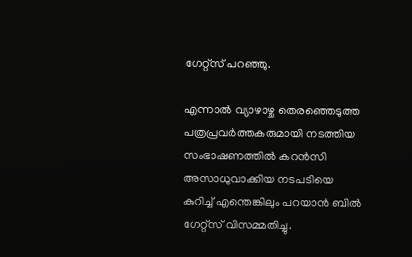ഗേറ്റ്സ് പറഞ്ഞു.

എന്നാല്‍ വ്യാഴാഴ്ച തെരഞ്ഞെടുത്ത പത്രപ്രവര്‍ത്തകരുമായി നടത്തിയ സംഭാഷണത്തില്‍ കറന്‍സി അസാധുവാക്കിയ നടപടിയെ കുറിച്ച് എന്തെങ്കിലും പറയാന്‍ ബില്‍ ഗേറ്റ്സ് വിസമ്മതിച്ചു.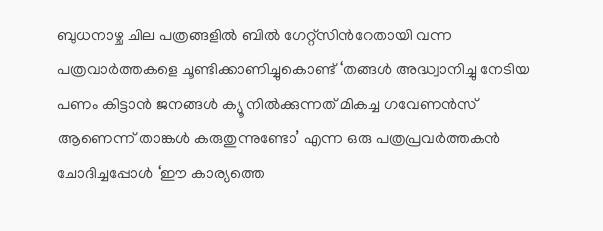ബുധനാഴ്ച ചില പത്രങ്ങളില്‍ ബില്‍ ഗേറ്റ്സിന്‍റേതായി വന്ന പത്രവാര്‍ത്തകളെ ചൂണ്ടിക്കാണിച്ചുകൊണ്ട് ‘തങ്ങള്‍ അദ്ധ്വാനിച്ചു നേടിയ പണം കിട്ടാന്‍ ജനങ്ങള്‍ ക്യൂ നില്‍ക്കുന്നത് മികച്ച ഗവേണന്‍സ് ആണെന്ന് താങ്കള്‍ കരുതുന്നുണ്ടോ’ എന്ന ഒരു പത്രപ്രവര്‍ത്തകന്‍ ചോദിച്ചപ്പോള്‍ ‘ഈ കാര്യത്തെ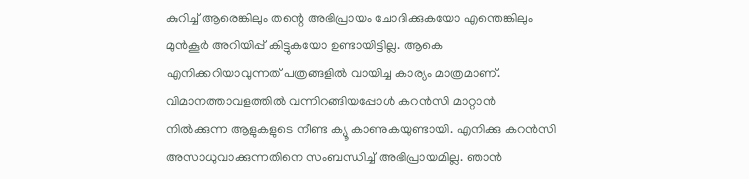കുറിച്ച് ആരെങ്കിലും തന്റെ അഭിപ്രായം ചോദിക്കുകയോ എന്തെങ്കിലും മുന്‍കൂര്‍ അറിയിപ്പ് കിട്ടുകയോ ഉണ്ടായിട്ടില്ല. ആകെ എനിക്കറിയാവുന്നത് പത്രങ്ങളില്‍ വായിച്ച കാര്യം മാത്രമാണ്. വിമാനത്താവളത്തില്‍ വന്നിറങ്ങിയപ്പോള്‍ കറന്‍സി മാറ്റാന്‍ നില്‍ക്കുന്ന ആളുകളുടെ നീണ്ട ക്യൂ കാണുകയുണ്ടായി. എനിക്കു കറന്‍സി അസാധുവാക്കുന്നതിനെ സംബന്ധിച്ച് അഭിപ്രായമില്ല. ഞാന്‍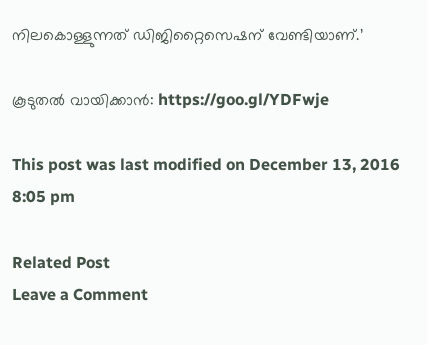നിലകൊള്ളുന്നത് ഡിജിറ്റൈസെഷന് വേണ്ടിയാണ്.’

കൂടുതല്‍ വായിക്കാന്‍: https://goo.gl/YDFwje

This post was last modified on December 13, 2016 8:05 pm

Related Post
Leave a Comment